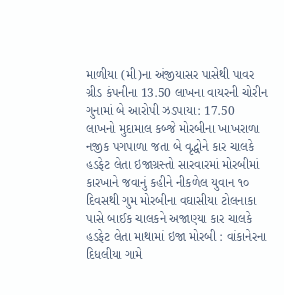માળીયા (મી)ના અંજીયાસર પાસેથી પાવર ગ્રીડ કંપનીના 13.50 લાખના વાયરની ચોરીન ગુનામાં બે આરોપી ઝડપાયા: 17.50 લાખનો મુદામાલ કબ્જે મોરબીના ખાખરાળા નજીક પગપાળા જતા બે વૃદ્ધોને કાર ચાલકે હડફેટ લેતા ઇજાગ્રસ્તો સારવારમાં મોરબીમાં કારખાને જવાનું કહીને નીકળેલ યુવાન ૧૦ દિવસથી ગુમ મોરબીના વઘાસીયા ટોલનાકા પાસે બાઈક ચાલકને અજાણ્યા કાર ચાલકે હડફેટ લેતા માથામાં ઇજા મોરબી : વાંકાનેરના દિધલીયા ગામે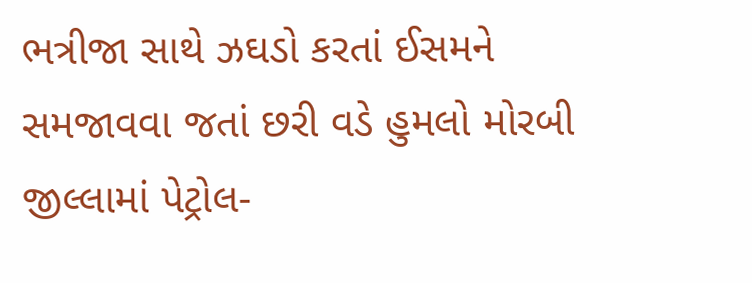ભત્રીજા સાથે ઝઘડો કરતાં ઈસમને સમજાવવા જતાં છરી વડે હુમલો મોરબી જીલ્લામાં પેટ્રોલ-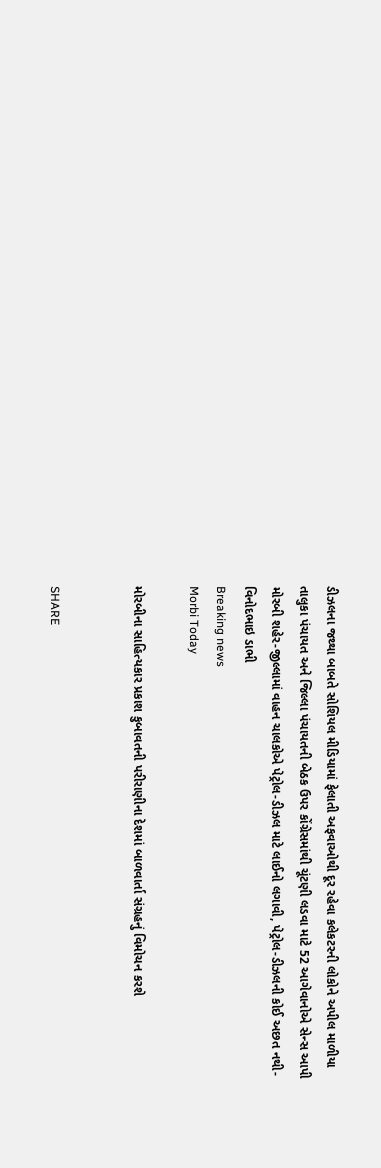ડીઝલના જથ્થા બાબતે સોશિયલ મીડિયામાં ફેલાતી અફવાઓથી દૂર રહેવા કલેકટરની લોકોને અપીલ માળીયા તાલુકા પંચાયત અને જિલ્લા પંચાયતની બેઠક ઉપર કોંગ્રેસમાંથી ચૂંટણી લડવા માટે 52 આગેવાનોએ સેન્સ આપી મોરબી શહેર-જીલ્લામાં વાહન ચાલકોએ પેટ્રોલ-ડીઝલ માટે લાઈનો લગાવી, પેટ્રોલ-ડીઝલની કોઈ અછત નથી-વિનોદભાઇ ડાભી
Breaking news
Morbi Today

મોરબીના સાહિત્યકાર પ્રકાશ કુબાવતની પરીરાણીના દેશમાં બાળવાર્તા સંગ્રહનું વિમોચન કરશે


SHARE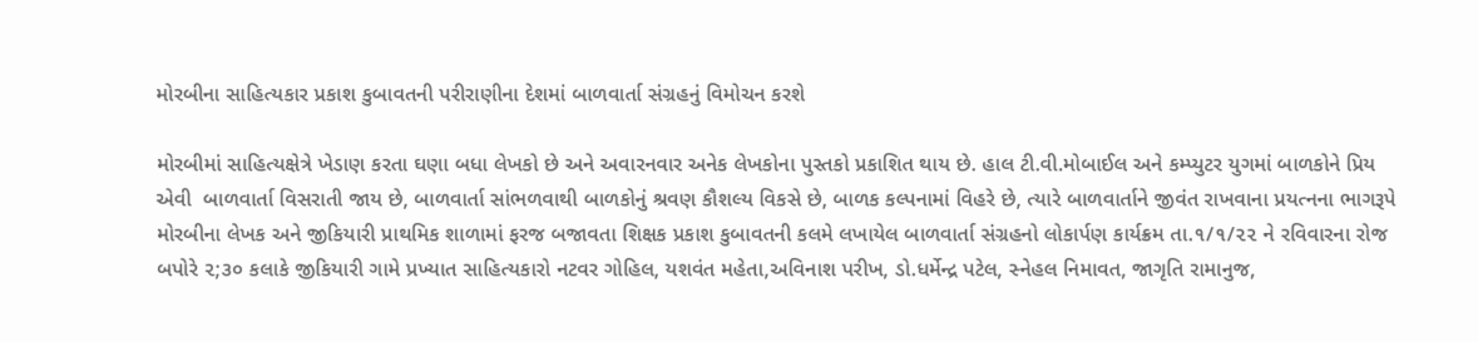મોરબીના સાહિત્યકાર પ્રકાશ કુબાવતની પરીરાણીના દેશમાં બાળવાર્તા સંગ્રહનું વિમોચન કરશે

મોરબીમાં સાહિત્યક્ષેત્રે ખેડાણ કરતા ઘણા બધા લેખકો છે અને અવારનવાર અનેક લેખકોના પુસ્તકો પ્રકાશિત થાય છે. હાલ ટી.વી.મોબાઈલ અને કમ્પ્યુટર યુગમાં બાળકોને પ્રિય એવી  બાળવાર્તા વિસરાતી જાય છે, બાળવાર્તા સાંભળવાથી બાળકોનું શ્રવણ કૌશલ્ય વિકસે છે, બાળક કલ્પનામાં વિહરે છે, ત્યારે બાળવાર્તાને જીવંત રાખવાના પ્રયત્નના ભાગરૂપે મોરબીના લેખક અને જીકિયારી પ્રાથમિક શાળામાં ફરજ બજાવતા શિક્ષક પ્રકાશ કુબાવતની કલમે લખાયેલ બાળવાર્તા સંગ્રહનો લોકાર્પણ કાર્યક્રમ તા.૧/૧/૨૨ ને રવિવારના રોજ બપોરે ૨;૩૦ કલાકે જીકિયારી ગામે પ્રખ્યાત સાહિત્યકારો નટવર ગોહિલ, યશવંત મહેતા,અવિનાશ પરીખ, ડો.ધર્મેન્દ્ર પટેલ, સ્નેહલ નિમાવત, જાગૃતિ રામાનુજ,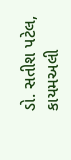ડો. સતીશ પટેલ, કાયમઅલી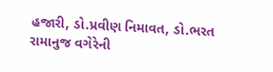હજારી, ડો.પ્રવીણ નિમાવત, ડો.ભરત રામાનુજ વગેરેની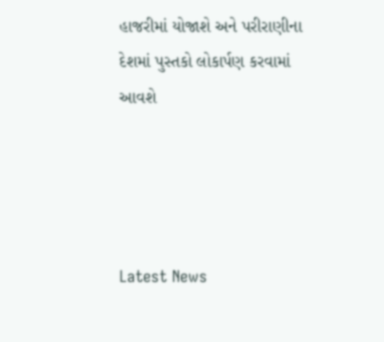હાજરીમાં યોજાશે અને પરીરાણીના દેશમાં પુસ્તકો લોકાર્પણ કરવામાં આવશે




Latest News